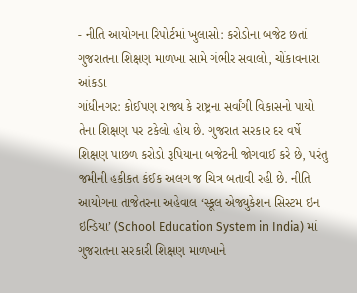- નીતિ આયોગના રિપોર્ટમાં ખુલાસો: કરોડોના બજેટ છતાં ગુજરાતના શિક્ષણ માળખા સામે ગંભીર સવાલો, ચોંકાવનારા આંકડા
ગાંધીનગર: કોઈપણ રાજ્ય કે રાષ્ટ્રના સર્વાંગી વિકાસનો પાયો તેના શિક્ષણ પર ટકેલો હોય છે. ગુજરાત સરકાર દર વર્ષે શિક્ષણ પાછળ કરોડો રૂપિયાના બજેટની જોગવાઈ કરે છે, પરંતુ જમીની હકીકત કંઈક અલગ જ ચિત્ર બતાવી રહી છે. નીતિ આયોગના તાજેતરના અહેવાલ ‘સ્કૂલ એજ્યુકેશન સિસ્ટમ ઇન ઇન્ડિયા’ (School Education System in India) માં ગુજરાતના સરકારી શિક્ષણ માળખાને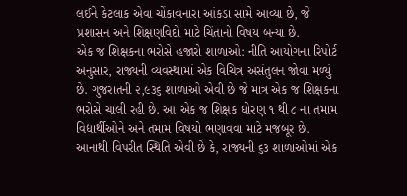લઈને કેટલાક એવા ચોંકાવનારા આંકડા સામે આવ્યા છે, જે પ્રશાસન અને શિક્ષણવિદો માટે ચિંતાનો વિષય બન્યા છે.
એક જ શિક્ષકના ભરોસે હજારો શાળાઓ: નીતિ આયોગના રિપોર્ટ અનુસાર, રાજ્યની વ્યવસ્થામાં એક વિચિત્ર અસંતુલન જોવા મળ્યું છે. ગુજરાતની ૨,૯૩૬ શાળાઓ એવી છે જે માત્ર એક જ શિક્ષકના ભરોસે ચાલી રહી છે. આ એક જ શિક્ષક ધોરણ ૧ થી ૮ ના તમામ વિદ્યાર્થીઓને અને તમામ વિષયો ભણાવવા માટે મજબૂર છે. આનાથી વિપરીત સ્થિતિ એવી છે કે, રાજ્યની ૬૩ શાળાઓમાં એક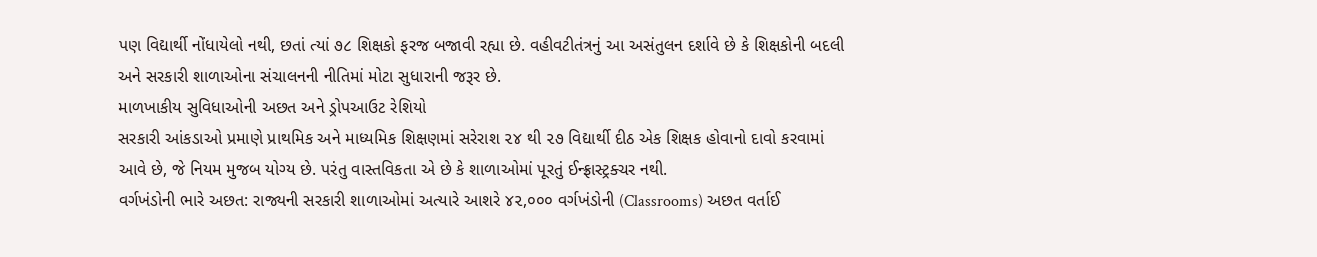પણ વિદ્યાર્થી નોંધાયેલો નથી, છતાં ત્યાં ૭૮ શિક્ષકો ફરજ બજાવી રહ્યા છે. વહીવટીતંત્રનું આ અસંતુલન દર્શાવે છે કે શિક્ષકોની બદલી અને સરકારી શાળાઓના સંચાલનની નીતિમાં મોટા સુધારાની જરૂર છે.
માળખાકીય સુવિધાઓની અછત અને ડ્રોપઆઉટ રેશિયો
સરકારી આંકડાઓ પ્રમાણે પ્રાથમિક અને માધ્યમિક શિક્ષણમાં સરેરાશ ૨૪ થી ૨૭ વિદ્યાર્થી દીઠ એક શિક્ષક હોવાનો દાવો કરવામાં આવે છે, જે નિયમ મુજબ યોગ્ય છે. પરંતુ વાસ્તવિકતા એ છે કે શાળાઓમાં પૂરતું ઈન્ફ્રાસ્ટ્રક્ચર નથી.
વર્ગખંડોની ભારે અછત: રાજ્યની સરકારી શાળાઓમાં અત્યારે આશરે ૪૨,૦૦૦ વર્ગખંડોની (Classrooms) અછત વર્તાઈ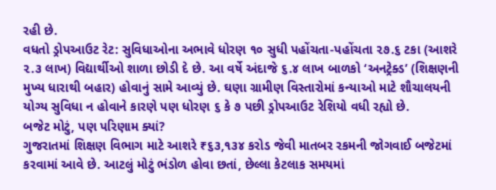રહી છે.
વધતો ડ્રોપઆઉટ રેટ: સુવિધાઓના અભાવે ધોરણ ૧૦ સુધી પહોંચતા-પહોંચતા ૨૭.૬ ટકા (આશરે ૨.૩ લાખ) વિદ્યાર્થીઓ શાળા છોડી દે છે. આ વર્ષે અંદાજે ૬.૪ લાખ બાળકો ‘અનટ્રેક્ડ’ (શિક્ષણની મુખ્ય ધારાથી બહાર) હોવાનું સામે આવ્યું છે. ઘણા ગ્રામીણ વિસ્તારોમાં કન્યાઓ માટે શૌચાલયની યોગ્ય સુવિધા ન હોવાને કારણે પણ ધોરણ ૬ કે ૭ પછી ડ્રોપઆઉટ રેશિયો વધી રહ્યો છે.
બજેટ મોટું, પણ પરિણામ ક્યાં?
ગુજરાતમાં શિક્ષણ વિભાગ માટે આશરે ₹૬૩,૧૩૪ કરોડ જેવી માતબર રકમની જોગવાઈ બજેટમાં કરવામાં આવે છે. આટલું મોટું ભંડોળ હોવા છતાં, છેલ્લા કેટલાક સમયમાં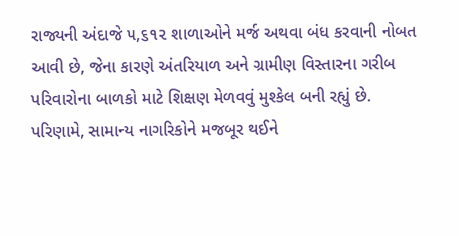રાજ્યની અંદાજે ૫,૬૧૨ શાળાઓને મર્જ અથવા બંધ કરવાની નોબત આવી છે, જેના કારણે અંતરિયાળ અને ગ્રામીણ વિસ્તારના ગરીબ પરિવારોના બાળકો માટે શિક્ષણ મેળવવું મુશ્કેલ બની રહ્યું છે.
પરિણામે, સામાન્ય નાગરિકોને મજબૂર થઈને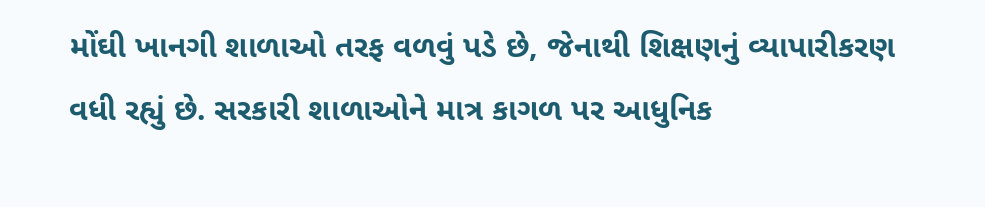મોંઘી ખાનગી શાળાઓ તરફ વળવું પડે છે, જેનાથી શિક્ષણનું વ્યાપારીકરણ વધી રહ્યું છે. સરકારી શાળાઓને માત્ર કાગળ પર આધુનિક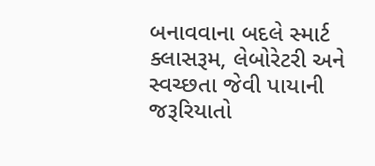બનાવવાના બદલે સ્માર્ટ ક્લાસરૂમ, લેબોરેટરી અને સ્વચ્છતા જેવી પાયાની જરૂરિયાતો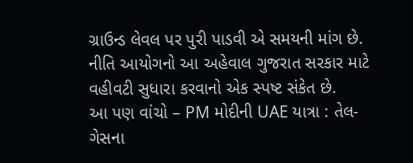ગ્રાઉન્ડ લેવલ પર પુરી પાડવી એ સમયની માંગ છે. નીતિ આયોગનો આ અહેવાલ ગુજરાત સરકાર માટે વહીવટી સુધારા કરવાનો એક સ્પષ્ટ સંકેત છે.
આ પણ વાંચો – PM મોદીની UAE યાત્રા : તેલ-ગેસના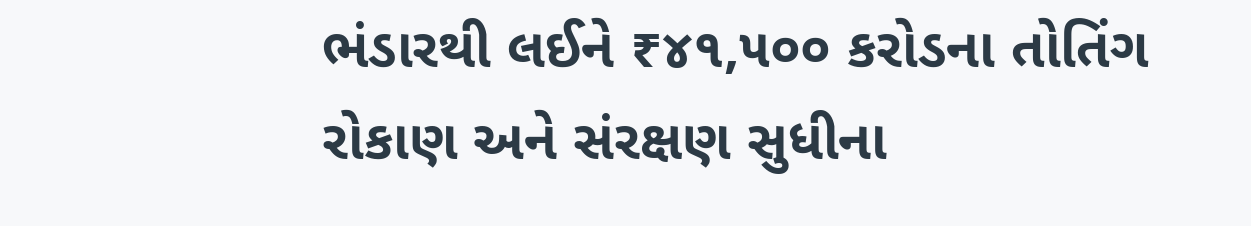ભંડારથી લઈને ₹૪૧,૫૦૦ કરોડના તોતિંગ રોકાણ અને સંરક્ષણ સુધીના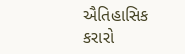ઐતિહાસિક કરારો